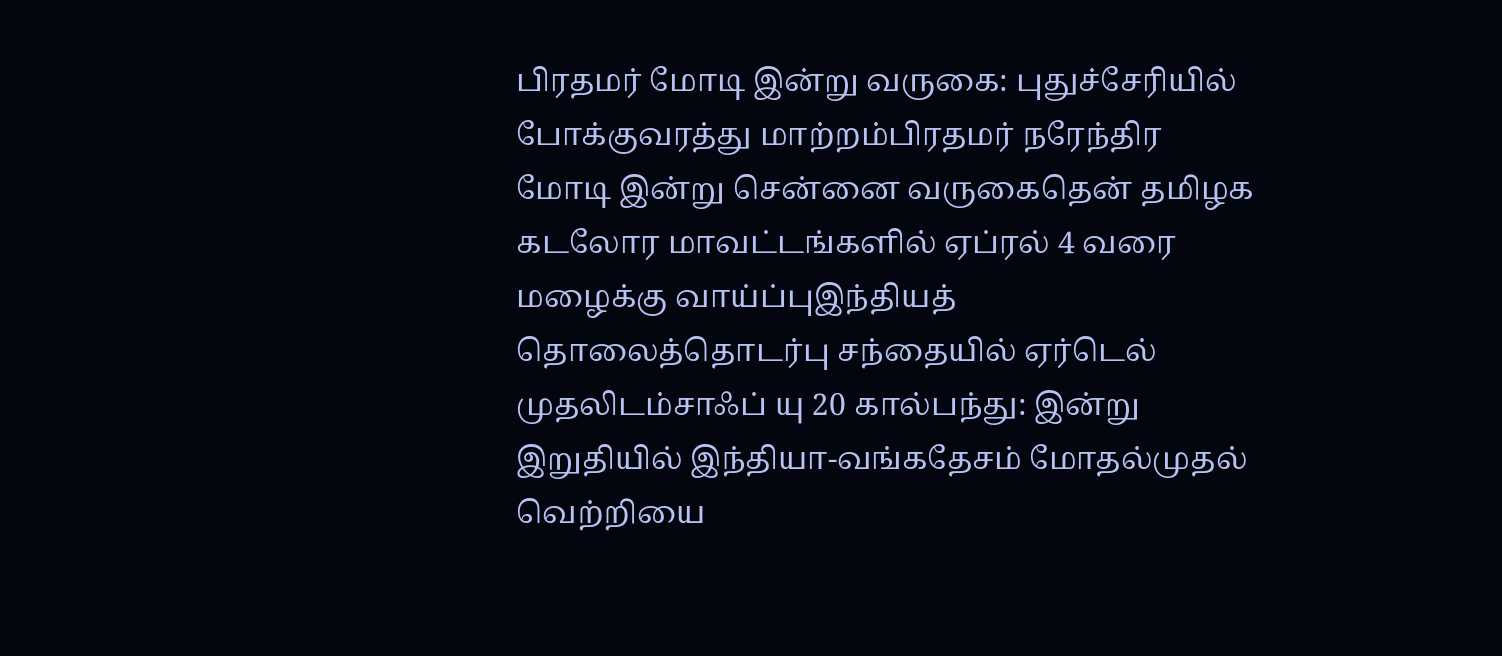பிரதமர் மோடி இன்று வருகை: புதுச்சேரியில் போக்குவரத்து மாற்றம்பிரதமர் நரேந்திர மோடி இன்று சென்னை வருகைதென் தமிழக கடலோர மாவட்டங்களில் ஏப்ரல் 4 வரை மழைக்கு வாய்ப்புஇந்தியத் தொலைத்தொடர்பு சந்தையில் ஏர்டெல் முதலிடம்சாஃப் யு 20 கால்பந்து: இன்று இறுதியில் இந்தியா-வங்கதேசம் மோதல்முதல் வெற்றியை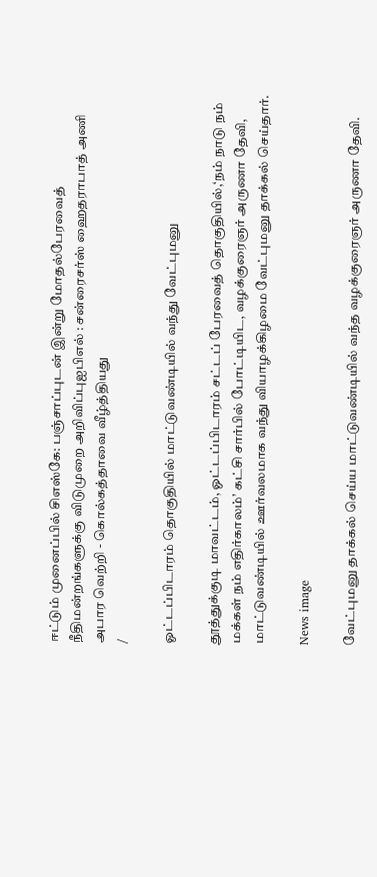ஈட்டும் முனைப்பில் சிஎஸ்கே: பஞ்சாப்புடன் இன்று மோதல்பேரவைத் நீதிமன்றங்களுக்கு விடுமுறை அறிவிப்புஐபிஎல் : சன்ரைசர்ஸ் ஹைதராபாத் அணி அபார வெற்றி - கொல்கத்தாவை வீழ்த்தியது
/

ஓட்டப்பிடாரம் தொகுதியில் மாட்டுவண்டியில் வந்து வேட்புமனு

தூத்துக்குடி மாவட்டம், ஓட்டப்பிடாரம் சட்டப் பேரவைத் தொகுதியில்,‘நம் நாடு நம் மக்கள் நம் எதிர்காலம்’ கட்சி சார்பில் போட்டியிட, வழக்குரைஞர் அருணா தேவி, மாட்டுவண்டியில் ஊர்வலமாக வந்து வியாழக்கிழமை வேட்புமனு தாக்கல் செய்தார்.

News image

வேட்புமனு தாக்கல் செய்ய மாட்டுவண்டியில் வந்த வழக்குரைஞர் அருணா தேவி.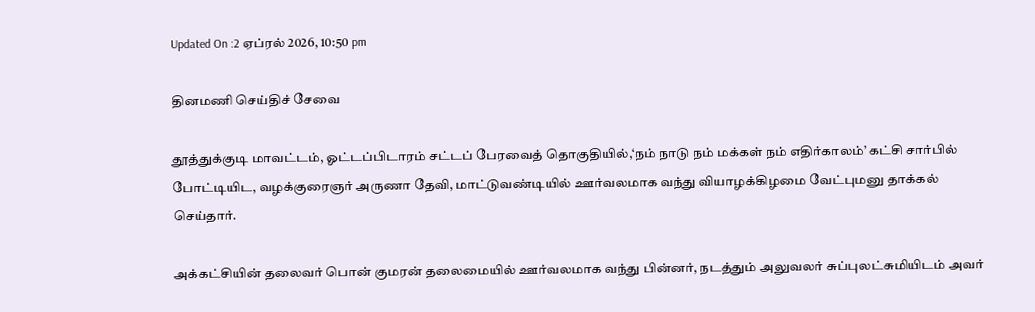Updated On :2 ஏப்ரல் 2026, 10:50 pm

தினமணி செய்திச் சேவை

தூத்துக்குடி மாவட்டம், ஓட்டப்பிடாரம் சட்டப் பேரவைத் தொகுதியில்,‘நம் நாடு நம் மக்கள் நம் எதிர்காலம்’ கட்சி சார்பில் போட்டியிட, வழக்குரைஞர் அருணா தேவி, மாட்டுவண்டியில் ஊர்வலமாக வந்து வியாழக்கிழமை வேட்புமனு தாக்கல் செய்தார்.

அக்கட்சியின் தலைவர் பொன் குமரன் தலைமையில் ஊர்வலமாக வந்து பின்னர், நடத்தும் அலுவலர் சுப்புலட்சுமியிடம் அவர்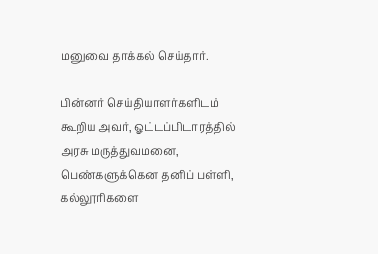மனுவை தாக்கல் செய்தார்.

பின்னர் செய்தியாளர்களிடம் கூறிய அவர், ஓட்டப்பிடாரத்தில் அரசு மருத்துவமனை, பெண்களுக்கென தனிப் பள்ளி, கல்லூரிகளை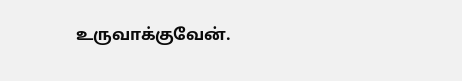உருவாக்குவேன்.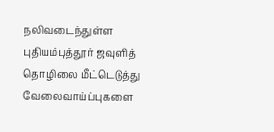நலிவடைந்துள்ள புதியம்புத்தூர் ஜவுளித் தொழிலை மீட்டெடுத்து வேலைவாய்ப்புகளை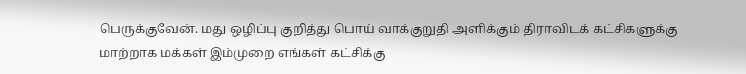பெருக்குவேன். மது ஒழிப்பு குறித்து பொய் வாக்குறுதி அளிக்கும் திராவிடக் கட்சிகளுக்கு மாற்றாக மக்கள் இம்முறை எங்கள் கட்சிக்கு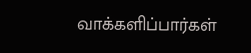வாக்களிப்பார்கள்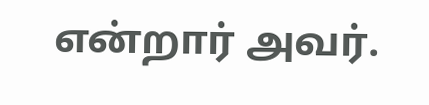என்றார் அவர்.